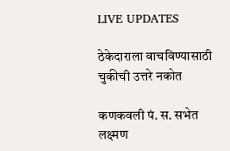LIVE UPDATES

ठेकेदाराला वाचविण्‍यासाठी चुकीची उत्तरे नकोत

कणकवली पं. स. सभेत लक्ष्‍मण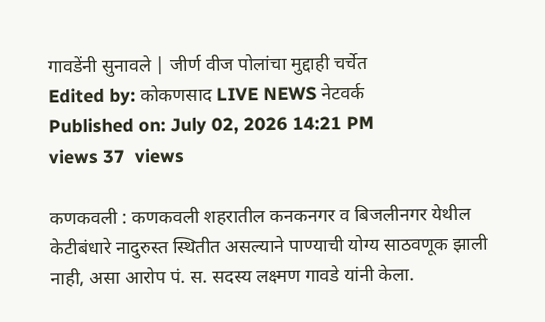गावडेंनी सुनावले | जीर्ण वीज पोलांचा मुद्दाही चर्चेत
Edited by: कोकणसाद LIVE NEWS नेटवर्क
Published on: July 02, 2026 14:21 PM
views 37  views

कणकवली : कणकवली शहरातील कनकनगर व बिजलीनगर येथील केटीबंधारे नादुरुस्‍त स्‍थितीत असल्‍याने पाण्‍याची योग्‍य साठवणूक झाली नाही, असा आरोप पं. स. सदस्‍य लक्ष्‍मण गावडे यांनी केला.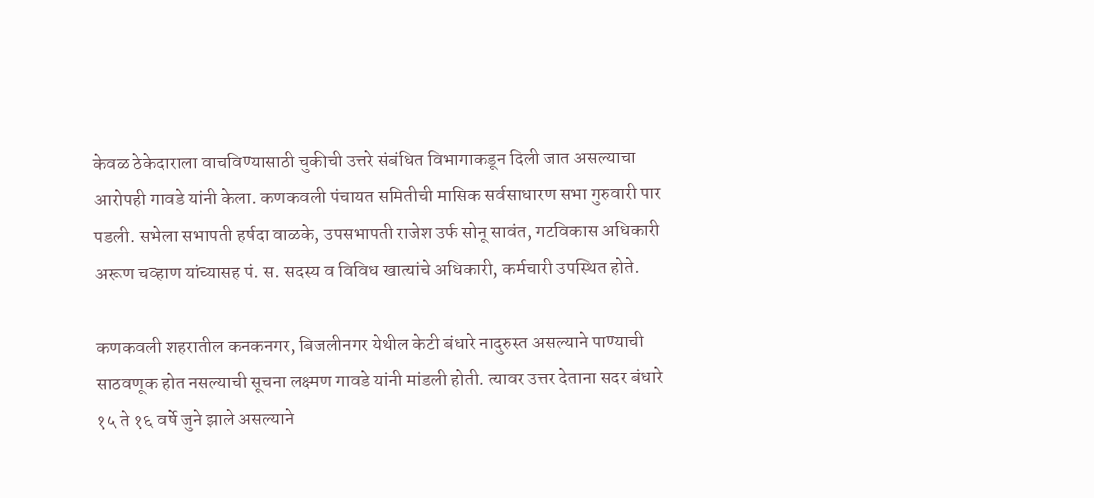केवळ ठेकेदाराला वाचविण्‍यासाठी चुकीची उत्तरे संबंधित विभागाकडून दिली जात असल्‍याचा आरोपही गावडे यांनी केला. कणकवली पंचायत समितीची मासिक सर्वसाधारण सभा गुरुवारी पार पडली. सभेला सभापती हर्षदा वाळके, उपसभापती राजेश उर्फ सोनू सावंत, गटविकास अधिकारी अरूण चव्‍हाण यांच्‍यासह पं. स. सदस्‍य व विविध खात्‍यांचे अधिकारी, कर्मचारी उपस्‍थित होते.

कणकवली शहरातील कनकनगर, बिजलीनगर येथील केटी बंधारे नादुरुस्‍त असल्‍याने पाण्‍याची साठवणूक होत नसल्‍याची सूचना लक्ष्‍मण गावडे यांनी मांडली होती. त्‍यावर उत्तर देताना सदर बंधारे १५ ते १६ वर्षे जुने झाले असल्‍याने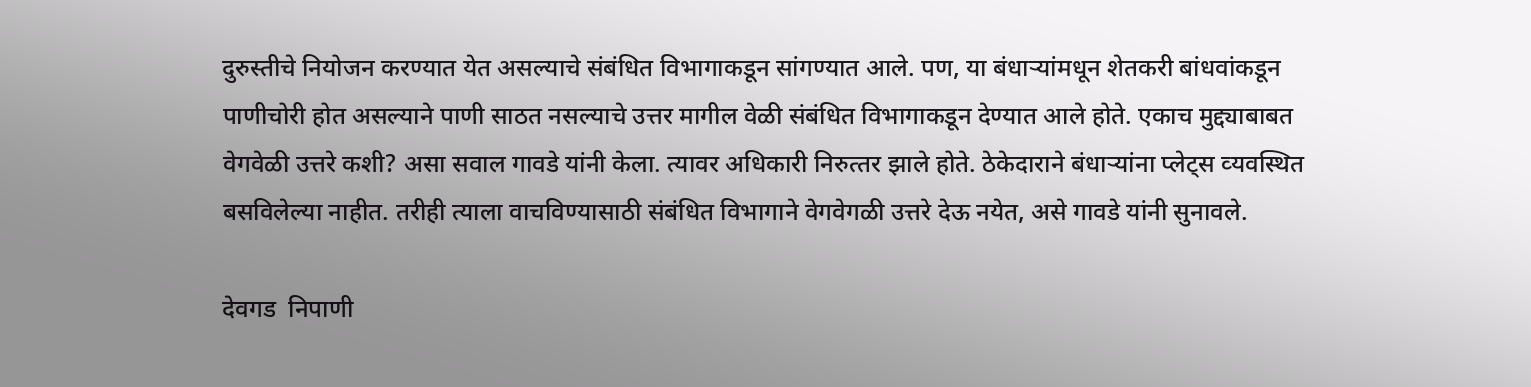दुरुस्‍तीचे नियोजन करण्‍यात येत असल्‍याचे संबंधित विभागाकडून सांगण्‍यात आले. पण, या बंधार्‍यांमधून शेतकरी बांधवांकडून पाणीचोरी होत असल्‍याने पाणी साठत नसल्‍याचे उत्तर मागील वेळी संबंधित विभागाकडून देण्‍यात आले होते. एकाच मुद्द्याबाबत वेगवेळी उत्तरे कशी? असा सवाल गावडे यांनी केला. त्‍यावर अधिकारी निरुत्‍तर झाले होते. ठेकेदाराने बंधार्‍यांना प्‍लेट्स व्‍यवस्थित बसविलेल्‍या नाहीत. तरीही त्‍याला वाचविण्‍यासाठी संबंधित विभागाने वेगवेगळी उत्तरे देऊ नयेत, असे गावडे यांनी सुनावले.

देवगड  निपाणी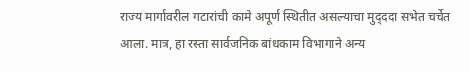राज्‍य मार्गावरील गटारांची कामे अपूर्ण स्‍थितीत असल्‍याचा मुद्‍ददा सभेत चर्चेत आला. मात्र, हा रस्‍ता सार्वजनिक बांधकाम विभागाने अन्‍य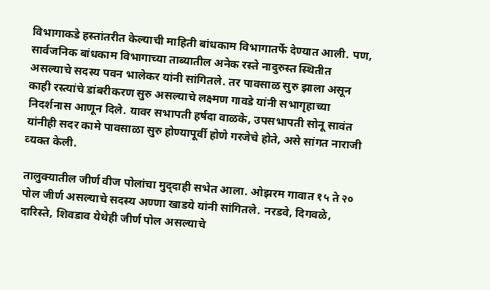विभागाकडे हस्‍तांतरीत केल्‍याची माहिती बांधकाम विभागातर्फे देण्‍यात आली. पण, सार्वजनिक बांधकाम विभागाच्‍या ताब्‍यातील अनेक रस्‍ते नादुरुस्‍त स्‍थितीत असल्‍याचे सदस्‍य पवन भालेकर यांनी सांगितले. तर पावसाळ सुरु झाला असून काही रस्‍त्‍यांचे डांबरीकरण सुरु असल्‍याचे लक्ष्‍मण गावडे यांनी सभागृहाच्‍या निदर्शनास आणून दिले. यावर सभापती हर्षदा वाळके, उपसभापती सोनू सावंत यांनीही सदर कामे पावसाळा सुरु होण्‍यापूर्वी होणे गरजेचे होते, असे सांगत नाराजी व्‍यक्‍त केली.

तालुक्‍यातील जीर्ण वीज पोलांचा मुद्‍दाही सभेत आला. ओझरम गावात १५ ते २० पोल जीर्ण असल्‍याचे सदस्‍य अण्‍णा खाडये यांनी सांगितले. नरडवे, दिगवळे, दारिस्‍ते, शिवडाव येथेही जीर्ण पोल असल्‍याचे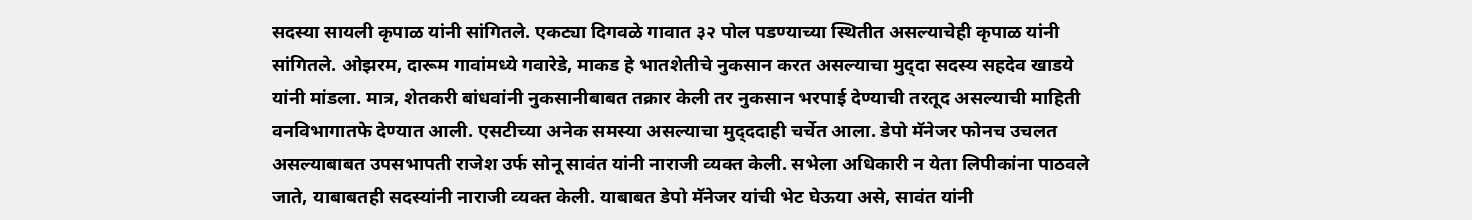सदस्‍या सायली कृपाळ यांनी सांगितले. एकट्या दिगवळे गावात ३२ पोल पडण्‍याच्‍या स्‍थितीत असल्‍याचेही कृपाळ यांनी सांगितले. ओझरम, दारूम गावांमध्‍ये गवारेडे, माकड हे भातशेतीचे नुकसान करत असल्‍याचा मुद्‍दा सदस्‍य सहदेव खाडये यांनी मांडला. मात्र, शेतकरी बांधवांनी नुकसानीबाबत तक्रार केली तर नुकसान भरपाई देण्‍याची तरतूद असल्‍याची माहिती वनविभागातफे देण्‍यात आली. एसटीच्‍या अनेक समस्‍या असल्‍याचा मुद्‍ददाही चर्चेत आला. डेपो मॅनेजर फोनच उचलत असल्‍याबाबत उपसभापती राजेश उर्फ सोनू सावंत यांनी नाराजी व्‍यक्‍त केली. सभेला अधिकारी न येता लिपीकांना पाठवले जाते, याबाबतही सदस्‍यांनी नाराजी व्‍यक्‍त केली. याबाबत डेपो मॅनेजर यांची भेट घेऊया असे, सावंत यांनी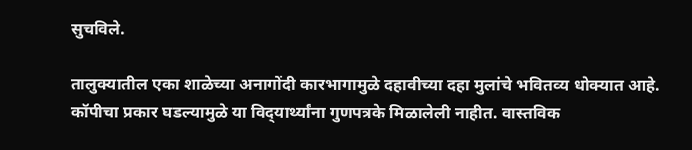सुचविले.

तालुक्‍यातील एका शाळेच्‍या अनागोंदी कारभागामुळे दहावीच्‍या दहा मुलांचे भवितव्‍य धोक्‍यात आहे. कॉपीचा प्रकार घडल्‍यामुळे या विद्‍यार्थ्यांना गुणपत्रके मिळालेली नाहीत. वास्‍तविक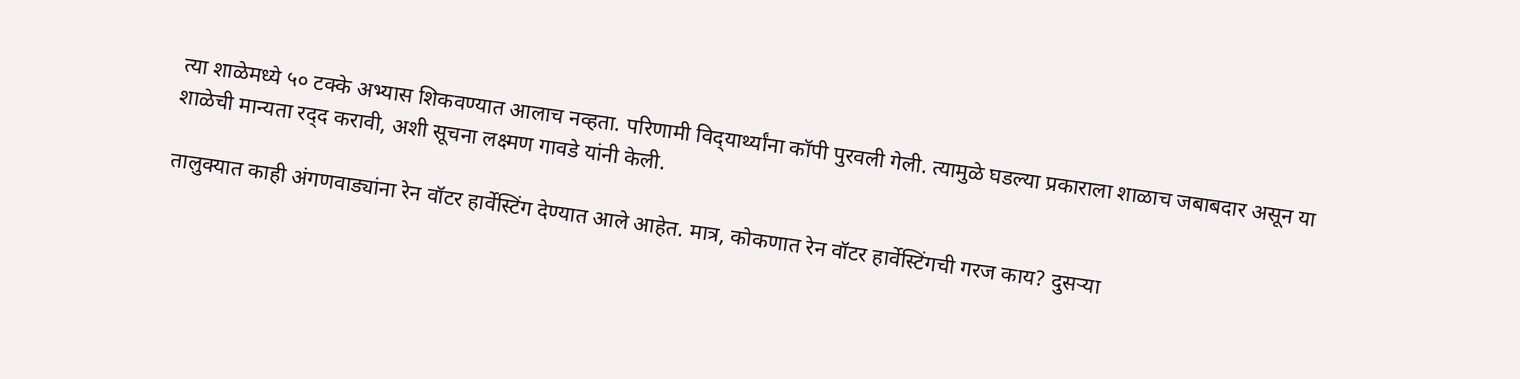त्‍या शाळेमध्‍ये ५० टक्‍के अभ्‍यास शिकवण्‍यात आलाच नव्‍हता. परिणामी विद्‍यार्थ्यांना कॉपी पुरवली गेली. त्‍यामुळे घडल्‍या प्रकाराला शाळाच जबाबदार असून या शाळेची मान्‍यता रद्‍द करावी, अशी सूचना लक्ष्‍मण गावडे यांनी केली.

तालुक्‍यात काही अंगणवाड्यांना रेन वॉटर हार्वेस्‍टिंग देण्‍यात आले आहेत. मात्र, कोकणात रेन वॉटर हार्वेस्‍टिंगची गरज काय? दुसऱ्या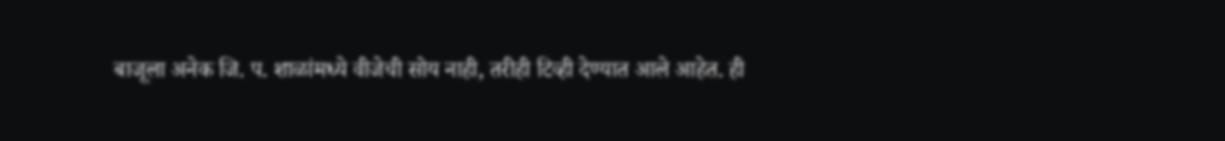बाजूला अनेक जि. प. शाळांमध्‍ये वीजेची सोय नाही, तरीही टिव्‍ही देण्‍यात आले आहेत. ही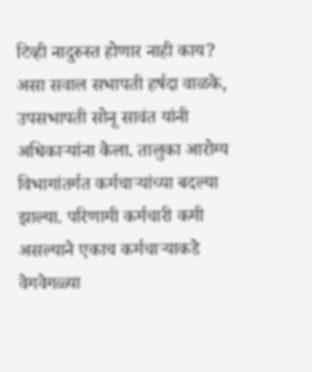टिव्‍ही नादुरुस्‍त होणार नाही काय? असा सवाल सभापती हर्षदा वाळके, उपसभापती सोनू सावंत यांनी अधिकार्‍यांना केला. तालुका आरोग्‍य विभागांतर्गत कर्मचार्‍यांच्‍या बदल्‍या झाल्‍या. परिणामी कर्मचारी कमी असल्‍याने एकाच कर्मचार्‍याकडे वेगवेगळ्या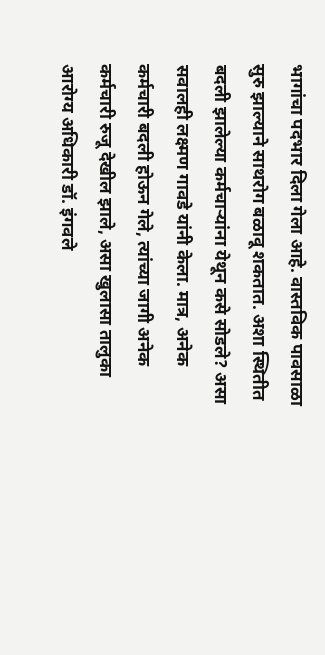भागांचा पदभार दिला गेला आहे. वास्‍तविक पावसाळा सुरु झाल्‍याने साथरोग बळावू शकतात. अशा स्‍थितीत बदली झालेल्‍या कर्मचार्‍यांना येथून कसे सोडले? असा सवालही लक्ष्‍मण गावडे यांनी केला. मात्र, अनेक कर्मचारी बदली होऊन गेले, त्‍यांच्‍या जागी अनेक कर्मचारी रुजू देखील झाले, असा खुलासा तालुका आरोग्‍य अधिकारी डॉ. इंगवले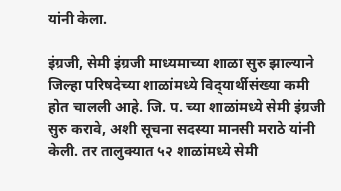यांनी केला.

इंग्रजी, सेमी इंग्रजी माध्‍यमाच्‍या शाळा सुरु झाल्‍याने जिल्‍हा परिषदेच्‍या शाळांमध्‍ये विद्‍यार्थीसंख्‍या कमी होत चालली आहे. जि. प. च्‍या शाळांमध्‍ये सेमी इंग्रजी सुरु करावे, अशी सूचना सदस्‍या मानसी मराठे यांनी केली. तर तालुक्‍यात ५२ शाळांमध्‍ये सेमी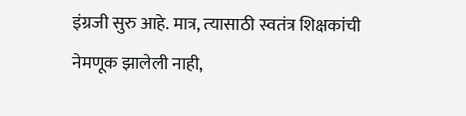इंग्रजी सुरु आहे. मात्र, त्‍यासाठी स्‍वतंत्र शिक्षकांची नेमणूक झालेली नाही,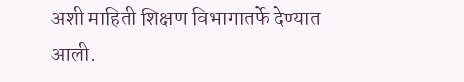अशी माहिती शिक्षण विभागातर्फे देण्‍यात आली.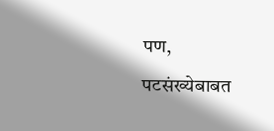पण, पटसंख्‍येबाबत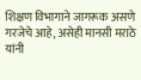शिक्षण विभागाने जागरूक असणे गरजेचे आहे, असेही मानसी मराठे यांनी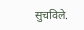सुचविले.